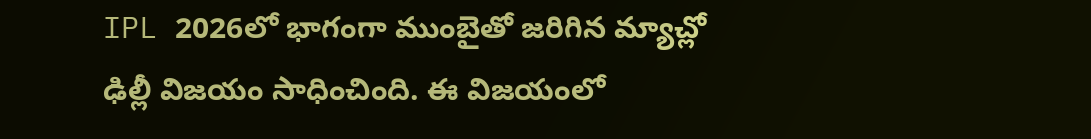IPL 2026లో భాగంగా ముంబైతో జరిగిన మ్యాచ్లో ఢిల్లీ విజయం సాధించింది. ఈ విజయంలో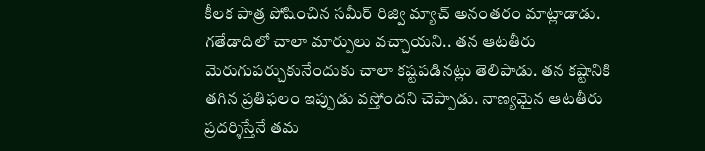కీలక పాత్ర పోషించిన సమీర్ రిజ్వి మ్యాచ్ అనంతరం మాట్లాడాడు. గతేడాదిలో చాలా మార్పులు వచ్చాయని.. తన ఆటతీరు మెరుగుపర్చుకునేందుకు చాలా కష్టపడినట్లు తెలిపాడు. తన కష్టానికి తగిన ప్రతిఫలం ఇప్పుడు వస్తోందని చెప్పాడు. నాణ్యమైన ఆటతీరు ప్రదర్శిస్తేనే తమ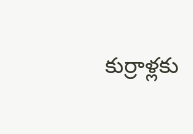కుర్రాళ్లకు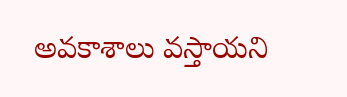అవకాశాలు వస్తాయని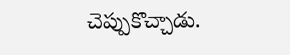చెప్పుకొచ్చాడు.